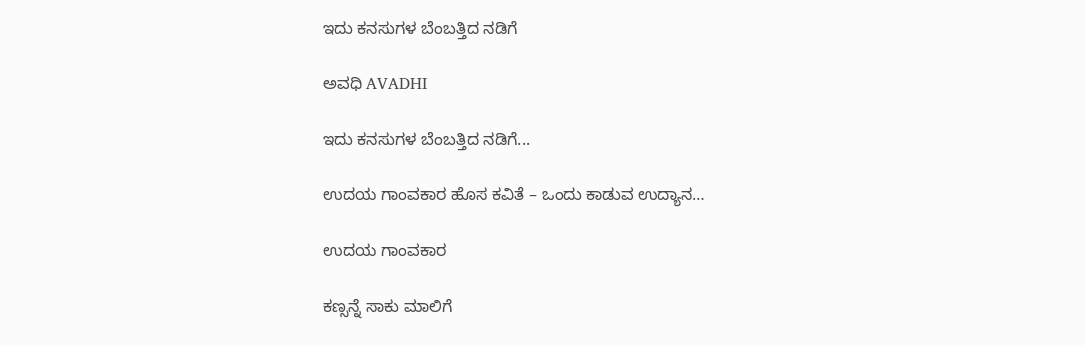ಇದು ಕನಸುಗಳ ಬೆಂಬತ್ತಿದ ನಡಿಗೆ‍

ಅವಧಿ AVADHI

ಇದು ಕನಸುಗಳ ಬೆಂಬತ್ತಿದ ನಡಿಗೆ...

ಉದಯ ಗಾಂವಕಾರ ಹೊಸ ಕವಿತೆ – ಒಂದು ಕಾಡುವ ಉದ್ಯಾನ…

ಉದಯ ಗಾಂವಕಾರ

ಕಣ್ಸನ್ನೆ ಸಾಕು ಮಾಲಿಗೆ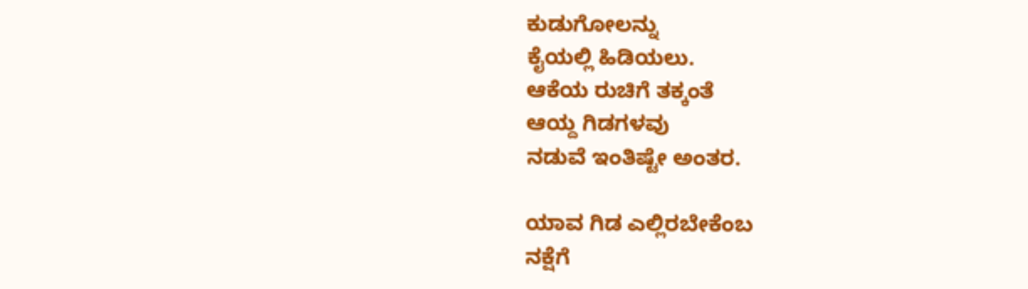ಕುಡುಗೋಲನ್ನು
ಕೈಯಲ್ಲಿ ಹಿಡಿಯಲು.
ಆಕೆಯ ರುಚಿಗೆ ತಕ್ಕಂತೆ
ಆಯ್ದ ಗಿಡಗಳವು
ನಡುವೆ ಇಂತಿಷ್ಟೇ ಅಂತರ.

ಯಾವ ಗಿಡ ಎಲ್ಲಿರಬೇಕೆಂಬ
ನಕ್ಷೆಗೆ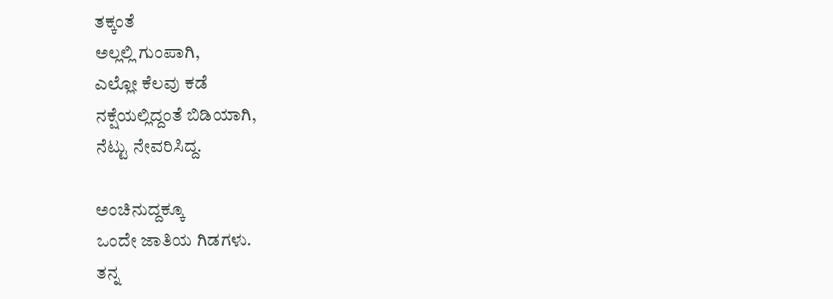ತಕ್ಕಂತೆ
ಅಲ್ಲಲ್ಲಿ ಗುಂಪಾಗಿ,
ಎಲ್ಲೋ ಕೆಲವು ಕಡೆ
ನಕ್ಷೆಯಲ್ಲಿದ್ದಂತೆ ಬಿಡಿಯಾಗಿ,
ನೆಟ್ಟು ನೇವರಿಸಿದ್ದ.

ಅಂಚಿನುದ್ದಕ್ಕೂ
ಒಂದೇ ಜಾತಿಯ ಗಿಡಗಳು.
ತನ್ನ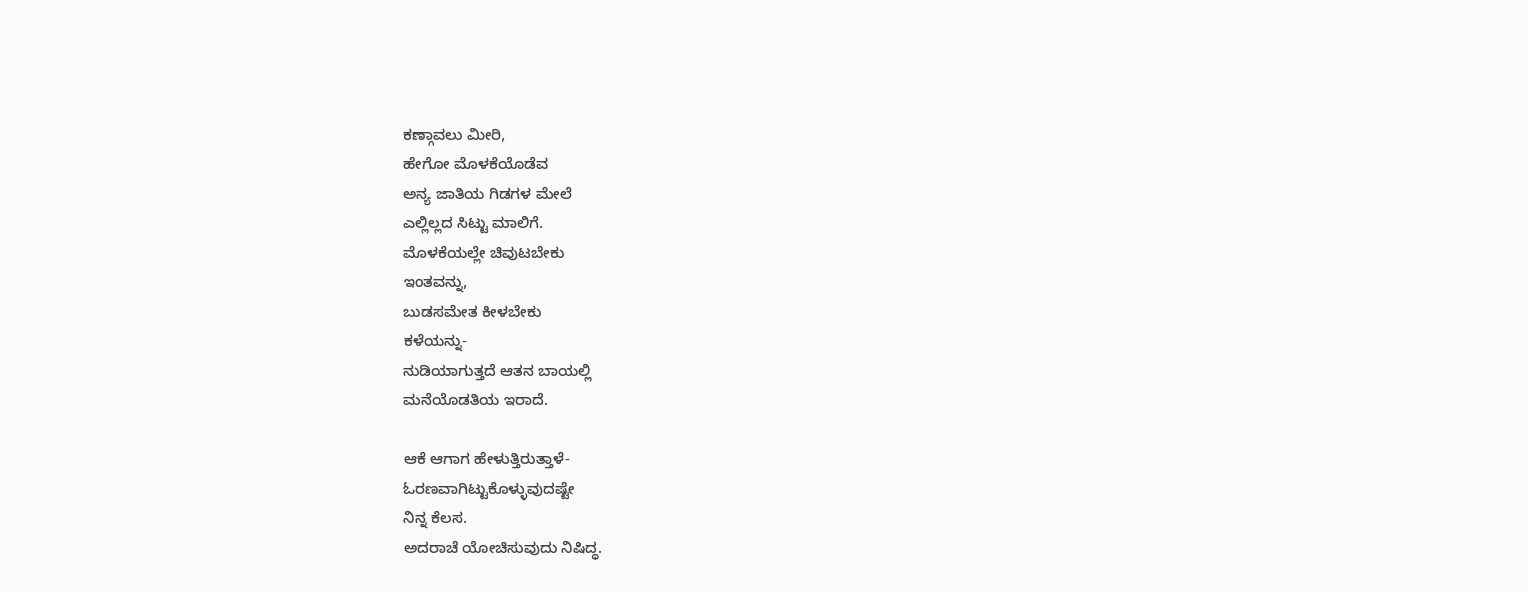ಕಣ್ಗಾವಲು ಮೀರಿ,
ಹೇಗೋ ಮೊಳಕೆಯೊಡೆವ
ಅನ್ಯ ಜಾತಿಯ ಗಿಡಗಳ ಮೇಲೆ
ಎಲ್ಲಿಲ್ಲದ ಸಿಟ್ಟು ಮಾಲಿಗೆ.
ಮೊಳಕೆಯಲ್ಲೇ ಚಿವುಟಬೇಕು
ಇಂತವನ್ನು,
ಬುಡಸಮೇತ ಕೀಳಬೇಕು
ಕಳೆಯನ್ನು-
ನುಡಿಯಾಗುತ್ತದೆ ಆತನ ಬಾಯಲ್ಲಿ
ಮನೆಯೊಡತಿಯ ಇರಾದೆ.

ಆಕೆ ಆಗಾಗ ಹೇಳುತ್ತಿರುತ್ತಾಳೆ-
ಓರಣವಾಗಿಟ್ಟುಕೊಳ್ಳುವುದಷ್ಟೇ
ನಿನ್ನ ಕೆಲಸ.
ಅದರಾಚೆ ಯೋಚಿಸುವುದು ನಿಷಿದ್ಧ.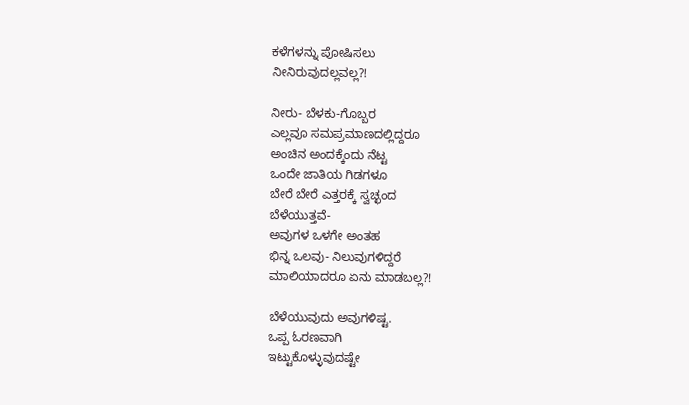ಕಳೆಗಳನ್ನು ಪೋಷಿಸಲು
ನೀನಿರುವುದಲ್ಲವಲ್ಲ?!

ನೀರು- ಬೆಳಕು-ಗೊಬ್ಬರ
ಎಲ್ಲವೂ ಸಮಪ್ರಮಾಣದಲ್ಲಿದ್ದರೂ
ಅಂಚಿನ ಅಂದಕ್ಕೆಂದು ನೆಟ್ಟ
ಒಂದೇ ಜಾತಿಯ ಗಿಡಗಳೂ
ಬೇರೆ ಬೇರೆ ಎತ್ತರಕ್ಕೆ ಸ್ವಚ್ಛಂದ
ಬೆಳೆಯುತ್ತವೆ-
ಅವುಗಳ ಒಳಗೇ ಅಂತಹ
ಭಿನ್ನ ಒಲವು- ನಿಲುವುಗಳಿದ್ದರೆ
ಮಾಲಿಯಾದರೂ ಏನು ಮಾಡಬಲ್ಲ?!

ಬೆಳೆಯುವುದು ಅವುಗಳಿಷ್ಟ.
ಒಪ್ಪ ಓರಣವಾಗಿ
ಇಟ್ಟುಕೊಳ್ಳುವುದಷ್ಟೇ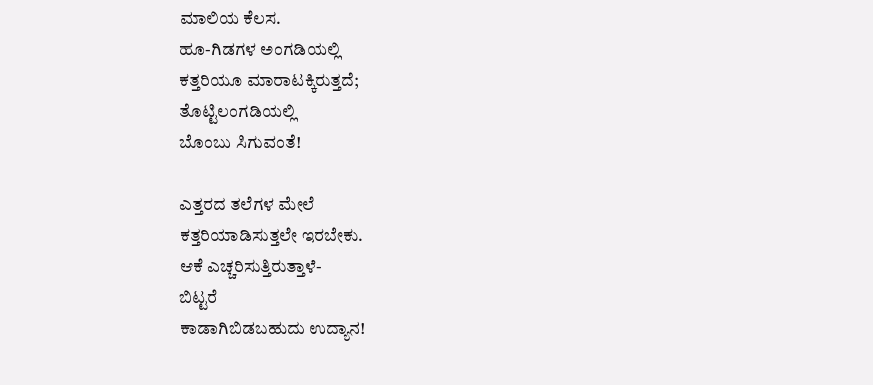ಮಾಲಿಯ ಕೆಲಸ.
ಹೂ-ಗಿಡಗಳ ಅಂಗಡಿಯಲ್ಲಿ
ಕತ್ತರಿಯೂ ಮಾರಾಟಕ್ಕಿರುತ್ತದೆ;
ತೊಟ್ಟಿಲಂಗಡಿಯಲ್ಲಿ
ಬೊಂಬು ಸಿಗುವಂತೆ!

ಎತ್ತರದ ತಲೆಗಳ ಮೇಲೆ
ಕತ್ತರಿಯಾಡಿಸುತ್ತಲೇ ಇರಬೇಕು.
ಆಕೆ ಎಚ್ಚರಿಸುತ್ತಿರುತ್ತಾಳೆ-
ಬಿಟ್ಟರೆ
ಕಾಡಾಗಿಬಿಡಬಹುದು ಉದ್ಯಾನ!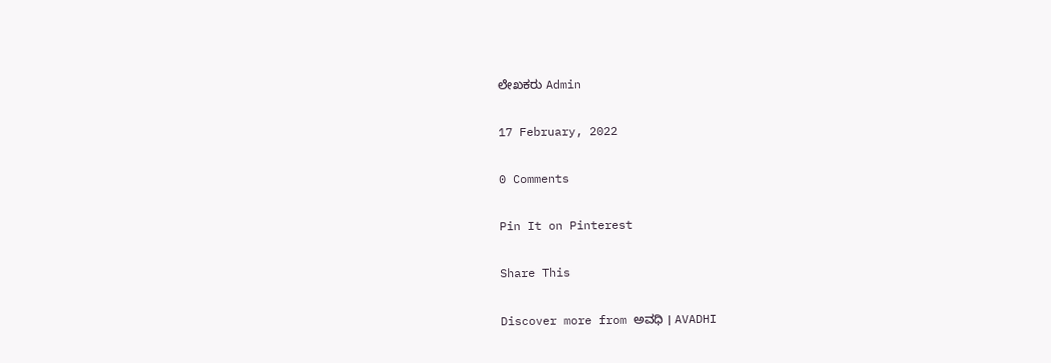ಲೇಖಕರು Admin

17 February, 2022

0 Comments

Pin It on Pinterest

Share This

Discover more from ಅವಧಿ । AVADHI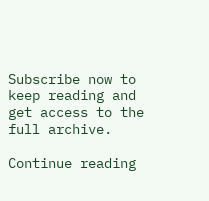Subscribe now to keep reading and get access to the full archive.

Continue reading